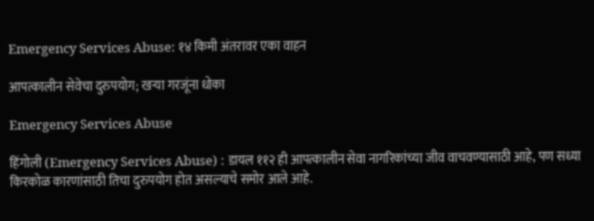Emergency Services Abuse: १४ किमी अंतरावर एका वाहन

आपत्कालीन सेवेचा दुरुपयोग; खर्‍या गरजूंना धोका

Emergency Services Abuse

हिंगोली (Emergency Services Abuse) : डायल ११२ ही आपत्कालीन सेवा नागरिकांच्या जीव वाचवण्यासाठी आहे, पण सध्या किरकोळ कारणांसाठी तिचा दुरुपयोग होत असल्याचे समोर आले आहे.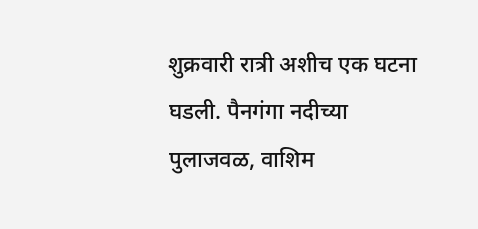शुक्रवारी रात्री अशीच एक घटना घडली. पैनगंगा नदीच्या पुलाजवळ, वाशिम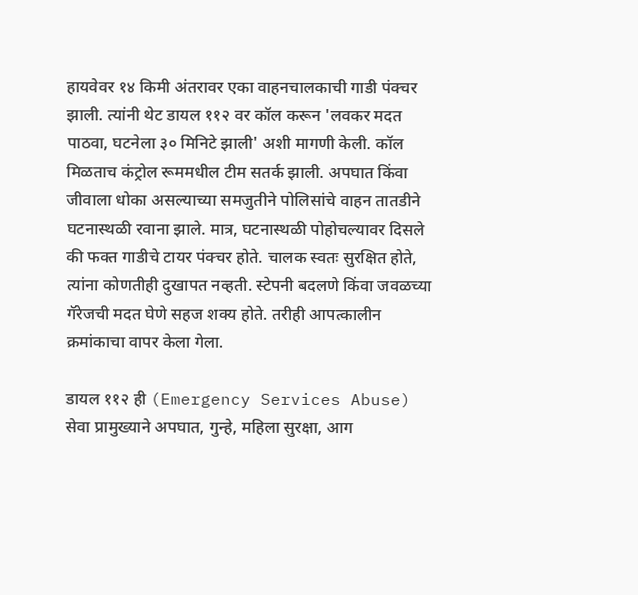हायवेवर १४ किमी अंतरावर एका वाहनचालकाची गाडी पंक्चर झाली. त्यांनी थेट डायल ११२ वर कॉल करून 'लवकर मदत पाठवा, घटनेला ३० मिनिटे झाली' अशी मागणी केली. कॉल मिळताच कंट्रोल रूममधील टीम सतर्क झाली. अपघात किंवा जीवाला धोका असल्याच्या समजुतीने पोलिसांचे वाहन तातडीने घटनास्थळी रवाना झाले. मात्र, घटनास्थळी पोहोचल्यावर दिसले की फक्त गाडीचे टायर पंक्चर होते. चालक स्वतः सुरक्षित होते, त्यांना कोणतीही दुखापत नव्हती. स्टेपनी बदलणे किंवा जवळच्या गॅरेजची मदत घेणे सहज शक्य होते. तरीही आपत्कालीन क्रमांकाचा वापर केला गेला.

डायल ११२ ही (Emergency Services Abuse) सेवा प्रामुख्याने अपघात, गुन्हे, महिला सुरक्षा, आग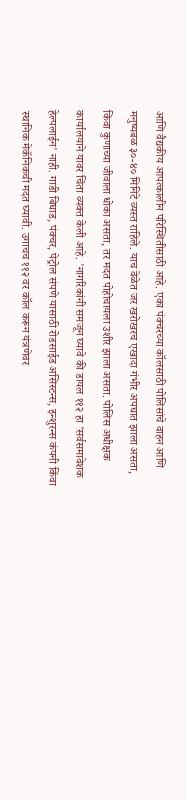आणि वैद्यकीय आपत्कालीन परिस्थितीसाठी आहे. एका पंक्चरच्या कॉलसाठी पोलिसांचे वाहन आणि मनुष्यबळ ३०-४० मिनिटे व्यस्त राहिले. याच वेळेत जर खरोखरच एखादा गंभीर अपघात झाला असता, किंवा कुणाच्या जीवाला धोका असता, तर मदत पोहोचायला उशीर झाला असता. पोलिस अधीक्षक कार्यालयाने यावर चिंता व्यक्त केली आहे. 'नागरिकांनी समजून घ्यावे की डायल ११२ हा 'सर्वसमावेशक हेल्पलाईन' नाही. गाडी बिघाड, पंक्चर, पेट्रोल संपणे यासाठी रोडसाईड असिस्टन्स, इन्शुरन्स कंपनी किंवा स्थानिक मेकॅनिकची मदत घ्यावी. उगाचच ११२ वर कॉल करून यंत्रणेवर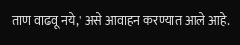ताण वाढवू नये,' असे आवाहन करण्यात आले आहे.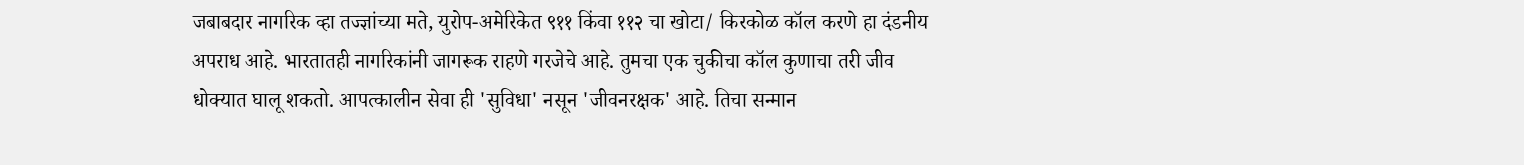जबाबदार नागरिक व्हा तज्ज्ञांच्या मते, युरोप-अमेरिकेत ९११ किंवा ११२ चा खोटा/ किरकोळ कॉल करणे हा दंडनीय अपराध आहे. भारतातही नागरिकांनी जागरूक राहणे गरजेचे आहे. तुमचा एक चुकीचा कॉल कुणाचा तरी जीव धोक्यात घालू शकतो. आपत्कालीन सेवा ही 'सुविधा' नसून 'जीवनरक्षक' आहे. तिचा सन्मान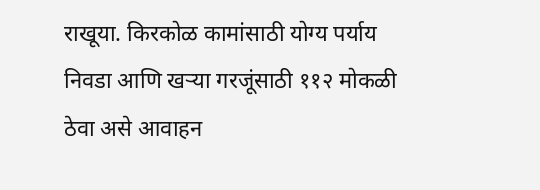राखूया. किरकोळ कामांसाठी योग्य पर्याय निवडा आणि खर्‍या गरजूंसाठी ११२ मोकळी ठेवा असे आवाहन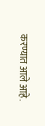करण्यात आले आहे.